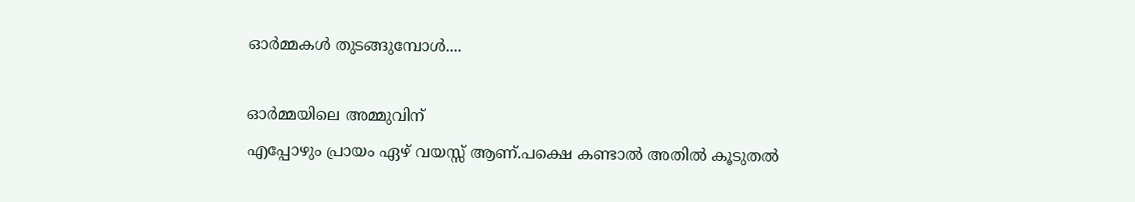ഓർമ്മകൾ തുടങ്ങുമ്പോൾ....

ഓർമ്മയിലെ അമ്മുവിന്
എപ്പോഴും പ്രായം ഏഴ് വയസ്സ് ആണ്.പക്ഷെ കണ്ടാൽ അതിൽ കൂടുതൽ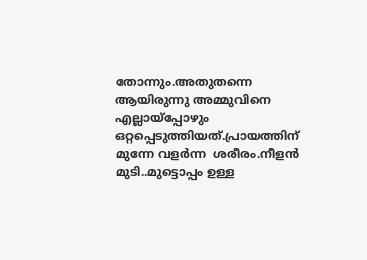തോന്നും.അതുതന്നെ ആയിരുന്നു അമ്മുവിനെ എല്ലായ്പ്പോഴും ഒറ്റപ്പെടുത്തിയത്.പ്രായത്തിന് മുന്നേ വളർന്ന  ശരീരം.നീളൻ മുടി..മുട്ടൊപ്പം ഉള്ള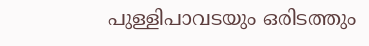പുള്ളിപാവടയും ഒരിടത്തും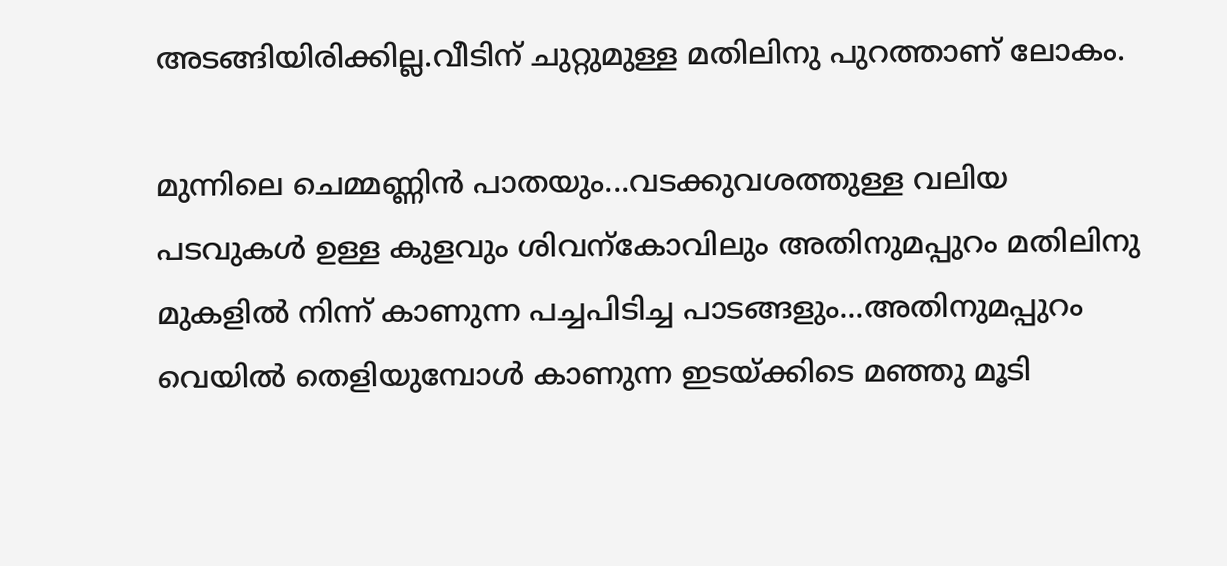അടങ്ങിയിരിക്കില്ല.വീടിന് ചുറ്റുമുള്ള മതിലിനു പുറത്താണ് ലോകം.

മുന്നിലെ ചെമ്മണ്ണിൻ പാതയും...വടക്കുവശത്തുള്ള വലിയ പടവുകൾ ഉള്ള കുളവും ശിവന്കോവിലും അതിനുമപ്പുറം മതിലിനു മുകളിൽ നിന്ന് കാണുന്ന പച്ചപിടിച്ച പാടങ്ങളും...അതിനുമപ്പുറം വെയിൽ തെളിയുമ്പോൾ കാണുന്ന ഇടയ്ക്കിടെ മഞ്ഞു മൂടി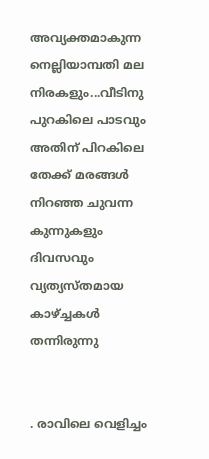അവ്യക്തമാകുന്ന നെല്ലിയാമ്പതി മല നിരകളും...വീടിനു പുറകിലെ പാടവും അതിന് പിറകിലെ തേക്ക് മരങ്ങൾ നിറഞ്ഞ ചുവന്ന കുന്നുകളും ദിവസവും വ്യത്യസ്തമായ കാഴ്ച്ചകൾ തന്നിരുന്നു


. രാവിലെ വെളിച്ചം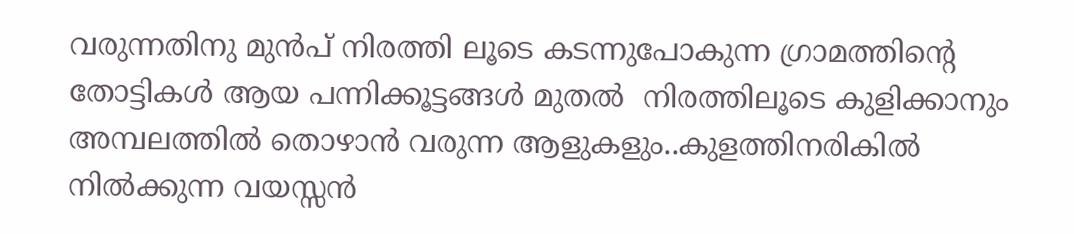വരുന്നതിനു മുൻപ് നിരത്തി ലൂടെ കടന്നുപോകുന്ന ഗ്രാമത്തിന്റെ തോട്ടികൾ ആയ പന്നിക്കൂട്ടങ്ങൾ മുതൽ  നിരത്തിലൂടെ കുളിക്കാനും അമ്പലത്തിൽ തൊഴാൻ വരുന്ന ആളുകളും..കുളത്തിനരികിൽ നിൽക്കുന്ന വയസ്സൻ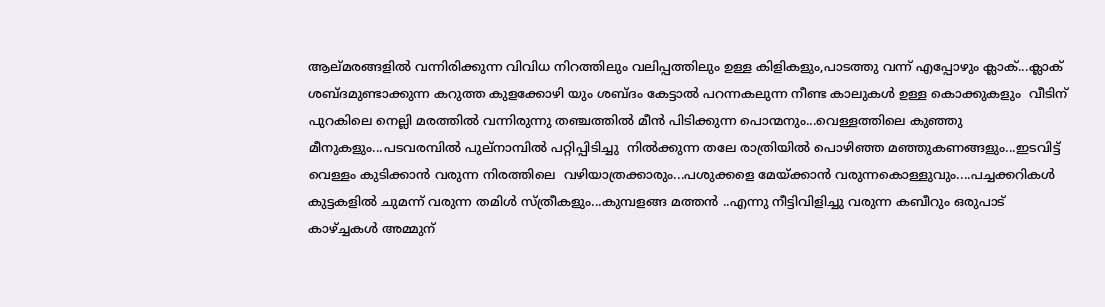ആല്മരങ്ങളിൽ വന്നിരിക്കുന്ന വിവിധ നിറത്തിലും വലിപ്പത്തിലും ഉള്ള കിളികളും,പാടത്തു വന്ന് എപ്പോഴും ക്ലാക്...ക്ലാക് ശബ്ദമുണ്ടാക്കുന്ന കറുത്ത കുളക്കോഴി യും ശബ്ദം കേട്ടാൽ പറന്നകലുന്ന നീണ്ട കാലുകൾ ഉള്ള കൊക്കുകളും  വീടിന് പുറകിലെ നെല്ലി മരത്തിൽ വന്നിരുന്നു തഞ്ചത്തിൽ മീൻ പിടിക്കുന്ന പൊന്മനും...വെള്ളത്തിലെ കുഞ്ഞു മീനുകളും...പടവരമ്പിൽ പുല്നാമ്പിൽ പറ്റിപ്പിടിച്ചു  നിൽക്കുന്ന തലേ രാത്രിയിൽ പൊഴിഞ്ഞ മഞ്ഞുകണങ്ങളും...ഇടവിട്ട് വെള്ളം കുടിക്കാൻ വരുന്ന നിരത്തിലെ  വഴിയാത്രക്കാരും...പശുക്കളെ മേയ്ക്കാൻ വരുന്നകൊള്ളുവും....പച്ചക്കറികൾ കുട്ടകളിൽ ചുമന്ന് വരുന്ന തമിൾ സ്‌ത്രീകളും...കുമ്പളങ്ങ മത്തൻ ..എന്നു നീട്ടിവിളിച്ചു വരുന്ന കബീറും ഒരുപാട് കാഴ്ച്ചകൾ അമ്മുന്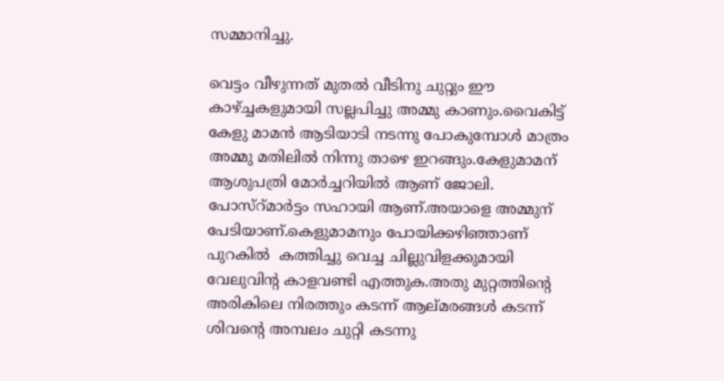സമ്മാനിച്ചു.

വെട്ടം വീഴുന്നത് മുതൽ വീടിനു ചുറ്റും ഈ കാഴ്ച്ചകളുമായി സല്ലപിച്ചു അമ്മു കാണും.വൈകിട്ട് കേളു മാമൻ ആടിയാടി നടന്നു പോകുമ്പോൾ മാത്രം അമ്മു മതിലിൽ നിന്നു താഴെ ഇറങ്ങും.കേളുമാമന് ആശുപത്രി മോർച്ചറിയിൽ ആണ് ജോലി. പോസ്റ്മാർട്ടം സഹായി ആണ്.അയാളെ അമ്മുന് പേടിയാണ്.കെളുമാമനും പോയിക്കഴിഞ്ഞാണ് പുറകിൽ  കത്തിച്ചു വെച്ച ചില്ലുവിളക്കുമായി വേലുവിന്റ കാളവണ്ടി എത്തുക.അതു മുറ്റത്തിന്റെ അരികിലെ നിരത്തും കടന്ന് ആല്മരങ്ങൾ കടന്ന് ശിവന്റെ അമ്പലം ചുറ്റി കടന്നു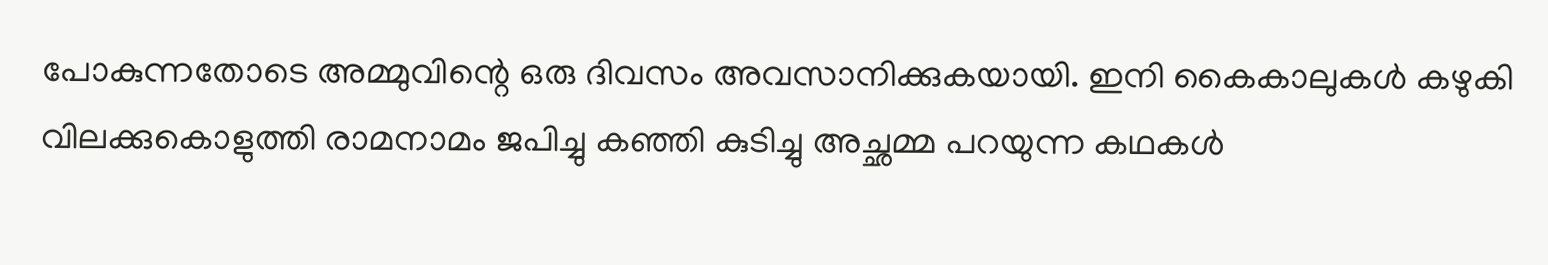പോകുന്നതോടെ അമ്മുവിന്റെ ഒരു ദിവസം അവസാനിക്കുകയായി. ഇനി കൈകാലുകൾ കഴുകി വിലക്കുകൊളുത്തി രാമനാമം ജപിച്ചു കഞ്ഞി കുടിച്ചു അച്ഛമ്മ പറയുന്ന കഥകൾ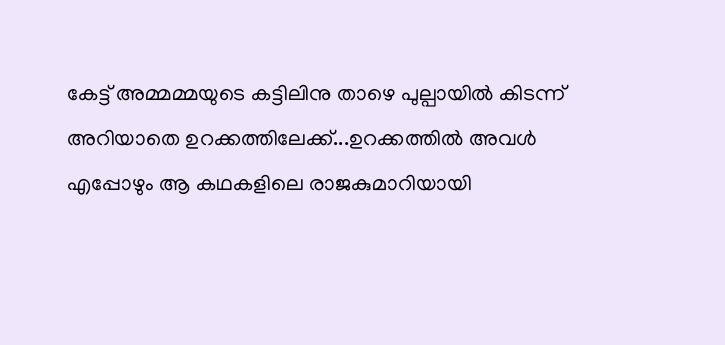കേട്ട് അമ്മമ്മയുടെ കട്ടിലിനു താഴെ പുല്പായിൽ കിടന്ന് അറിയാതെ ഉറക്കത്തിലേക്ക്...ഉറക്കത്തിൽ അവൾ എപ്പോഴും ആ കഥകളിലെ രാജകുമാറിയായി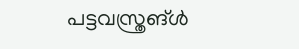പട്ടവസ്ത്രങ്ൾ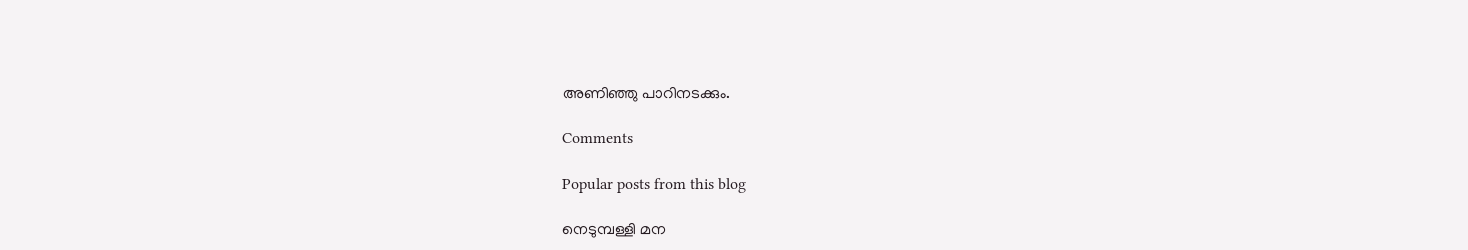അണിഞ്ഞു പാറിനടക്കും.

Comments

Popular posts from this blog

നെടുമ്പള്ളി മന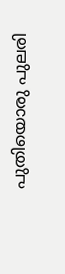പുതിയൊരു പുലരി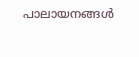പാലായനങ്ങൾ